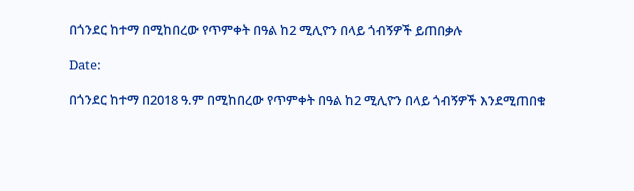በጎንደር ከተማ በሚከበረው የጥምቀት በዓል ከ2 ሚሊዮን በላይ ጎብኝዎች ይጠበቃሉ

Date:

በጎንደር ከተማ በ2018 ዓ.ም በሚከበረው የጥምቀት በዓል ከ2 ሚሊዮን በላይ ጎብኝዎች እንደሚጠበቁ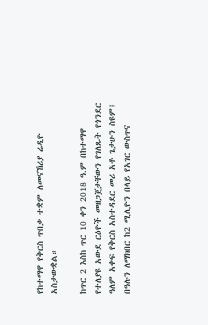የከተማዋ የቅርስ ጥበቃ ተቋም ለመናኸሪያ ሬዲዮ አስታውቋል።

ከጥር 2 እስከ ጥር 10 ቀን 2018 ዓ.ም በከተማዋ የተለያዩ አውደ ርዕዮች መዘጋጀታቸውን የገለጹት የጎንደር ዓለም አቀፍ የቅርስ አስተዳደር መሪ አቶ ጌታሁን ስዩም፤ በዓሉን ለማክበር ከ2 ሚሊዮን በላይ የአገር ውስጥና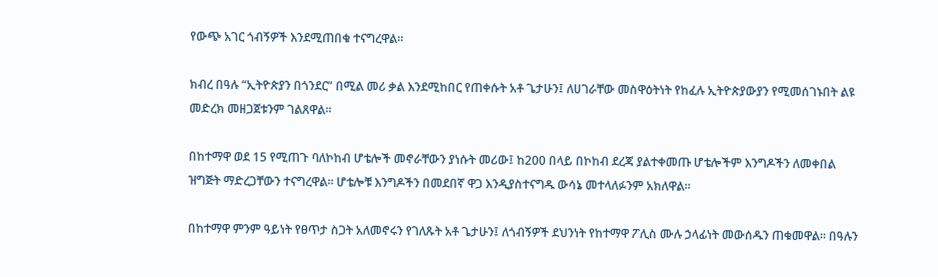የውጭ አገር ጎብኝዎች እንደሚጠበቁ ተናግረዋል።

ክብረ በዓሉ “ኢትዮጵያን በጎንደር” በሚል መሪ ቃል እንደሚከበር የጠቀሱት አቶ ጌታሁን፤ ለሀገራቸው መስዋዕትነት የከፈሉ ኢትዮጵያውያን የሚመሰገኑበት ልዩ መድረክ መዘጋጀቱንም ገልጸዋል።

በከተማዋ ወደ 15 የሚጠጉ ባለኮከብ ሆቴሎች መኖራቸውን ያነሱት መሪው፤ ከ200 በላይ በኮከብ ደረጃ ያልተቀመጡ ሆቴሎችም እንግዶችን ለመቀበል ዝግጅት ማድረጋቸውን ተናግረዋል። ሆቴሎቹ እንግዶችን በመደበኛ ዋጋ እንዲያስተናግዱ ውሳኔ መተላለፉንም አክለዋል።

በከተማዋ ምንም ዓይነት የፀጥታ ስጋት አለመኖሩን የገለጹት አቶ ጌታሁን፤ ለጎብኝዎች ደህንነት የከተማዋ ፖሊስ ሙሉ ኃላፊነት መውሰዱን ጠቁመዋል። በዓሉን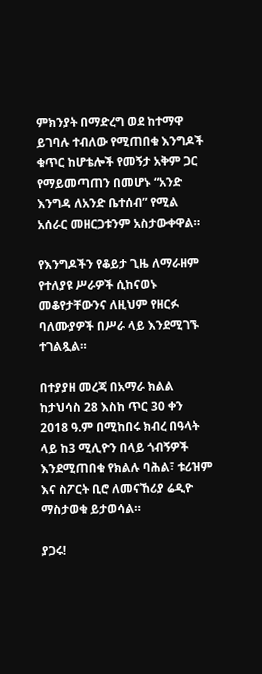ምክንያት በማድረግ ወደ ከተማዋ ይገባሉ ተብለው የሚጠበቁ እንግዶች ቁጥር ከሆቴሎች የመኝታ አቅም ጋር የማይመጣጠን በመሆኑ “አንድ እንግዳ ለአንድ ቤተሰብ” የሚል አሰራር መዘርጋቱንም አስታውቀዋል።

የእንግዶችን የቆይታ ጊዜ ለማራዘም የተለያዩ ሥራዎች ሲከናወኑ መቆየታቸውንና ለዚህም የዘርፉ ባለሙያዎች በሥራ ላይ እንደሚገኙ ተገልጿል።

በተያያዘ መረጃ በአማራ ክልል ከታህሳስ 28 እስከ ጥር 30 ቀን 2018 ዓ.ም በሚከበሩ ክብረ በዓላት ላይ ከ3 ሚሊዮን በላይ ጎብኝዎች እንደሚጠበቁ የክልሉ ባሕል፣ ቱሪዝም እና ስፖርት ቢሮ ለመናኸሪያ ሬዲዮ ማስታወቁ ይታወሳል።

ያጋሩ!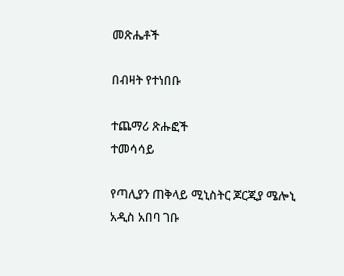መጽሔቶች

በብዛት የተነበቡ

ተጨማሪ ጽሑፎች
ተመሳሳይ

የጣሊያን ጠቅላይ ሚኒስትር ጆርጂያ ሜሎኒ አዲስ አበባ ገቡ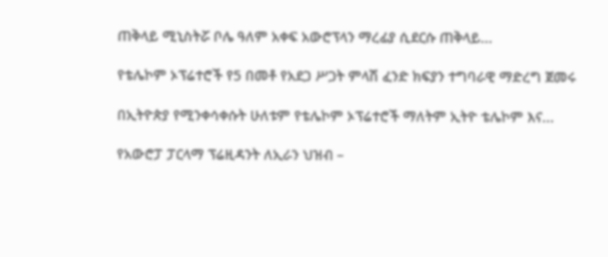ጠቅላይ ሚኒስትሯ ቦሌ ዓለም አቀፍ አውሮፕላን ማረፊያ ሲደርሱ ጠቅላይ...

የቴሌኮም ኦፕሬተሮች የ5 በመቶ የአደጋ ሥጋት ምላሽ ፈንድ ክፍያን ተግባራዊ ማድረግ ጀመሩ

በኢትዮጵያ የሚንቀሳቀሱት ሁለቱም የቴሌኮም ኦፕሬተሮች ማለትም ኢትዮ ቴሌኮም እና...

የአውሮፓ ፓርላማ ፕሬዚዳንት ለኢራን ህዝብ –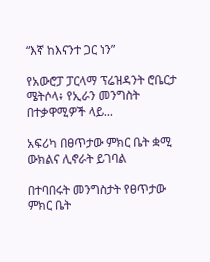“እኛ ከእናንተ ጋር ነን”

የአውሮፓ ፓርላማ ፕሬዝዳንት ሮቤርታ ሜትሶላ፥ የኢራን መንግስት በተቃዋሚዎች ላይ...

አፍሪካ በፀጥታው ምክር ቤት ቋሚ ውክልና ሊኖራት ይገባል

በተባበሩት መንግስታት የፀጥታው ምክር ቤት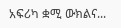አፍሪካ ቋሚ ውክልና...